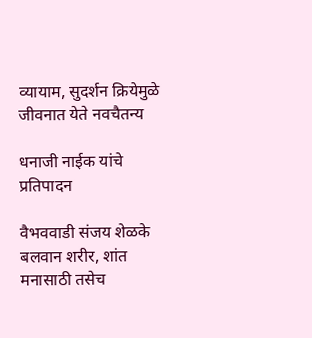व्यायाम, सुदर्शन क्रियेमुळे जीवनात येते नवचैतन्य

धनाजी नाईक यांचे प्रतिपादन

वैभववाडी संजय शेळके
बलवान शरीर, शांत मनासाठी तसेच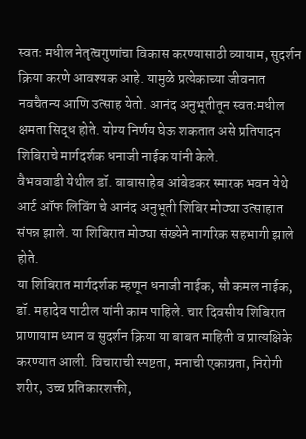स्वतः मधील नेतृत्वगुणांचा विकास करण्यासाठी व्यायाम, सुदर्शन क्रिया करणे आवश्यक आहे. यामुळे प्रत्येकाच्या जीवनात नवचैतन्य आणि उत्साह येतो. आनंद अनुभूतीतून स्वतःमधील क्षमता सिद्ध होते. योग्य निर्णय घेऊ शकतात असे प्रतिपादन शिबिराचे मार्गदर्शक धनाजी नाईक यांनी केले.
वैभववाडी येथील डॉ. बाबासाहेब आंबेडकर स्मारक भवन येथे आर्ट ऑफ लिविंग चे आनंद अनुभूती शिबिर मोठ्या उत्साहात संपन्न झाले. या शिबिरात मोठ्या संख्येने नागरिक सहभागी झाले होते.
या शिबिरात मार्गदर्शक म्हणून धनाजी नाईक, सौ कमल नाईक, डॉ. महादेव पाटील यांनी काम पाहिले. चार दिवसीय शिबिरात प्राणायाम ध्यान व सुदर्शन क्रिया या बाबत माहिती व प्रात्यक्षिके करण्यात आली. विचाराची स्पष्टता, मनाची एकाग्रता, निरोगी शरीर, उच्च प्रतिकारशक्ती,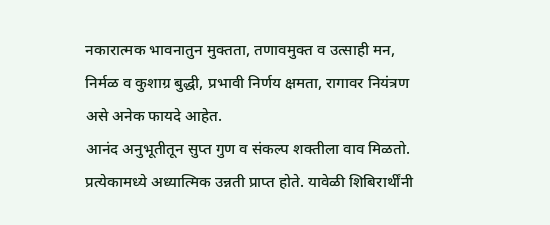नकारात्मक भावनातुन मुक्तता, तणावमुक्त व उत्साही मन, निर्मळ व कुशाग्र बुद्धी, प्रभावी निर्णय क्षमता, रागावर नियंत्रण असे अनेक फायदे आहेत.
आनंद अनुभूतीतून सुप्त गुण व संकल्प शक्तीला वाव मिळतो. प्रत्येकामध्ये अध्यात्मिक उन्नती प्राप्त होते. यावेळी शिबिरार्थींनी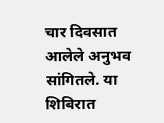चार दिवसात आलेले अनुभव सांगितले. या शिबिरात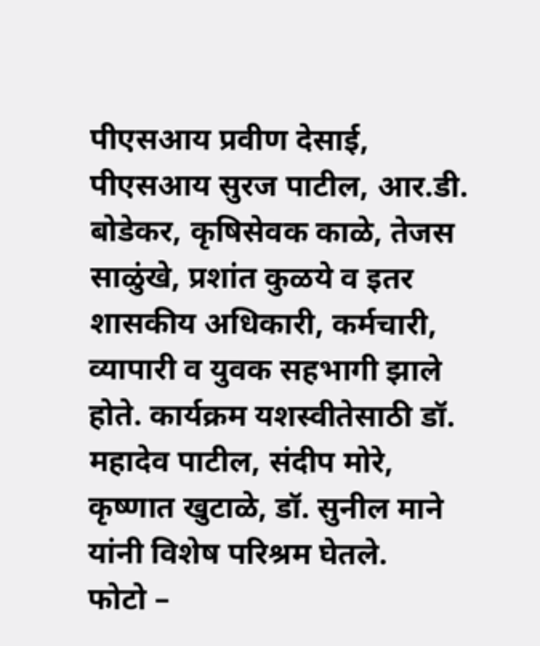पीएसआय प्रवीण देसाई, पीएसआय सुरज पाटील, आर.डी. बोडेकर, कृषिसेवक काळे, तेजस साळुंखे, प्रशांत कुळये व इतर शासकीय अधिकारी, कर्मचारी, व्यापारी व युवक सहभागी झाले होते. कार्यक्रम यशस्वीतेसाठी डॉ. महादेव पाटील, संदीप मोरे, कृष्णात खुटाळे, डॉ. सुनील माने यांनी विशेष परिश्रम घेतले.
फोटो –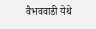वैभववाडी येथे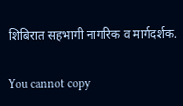शिबिरात सहभागी नागरिक व मार्गदर्शक.

You cannot copy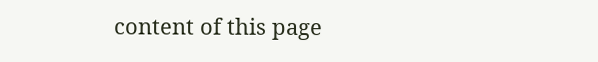content of this page